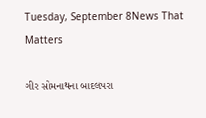Tuesday, September 8News That Matters

ગીર સોમનાથના બાદલપરા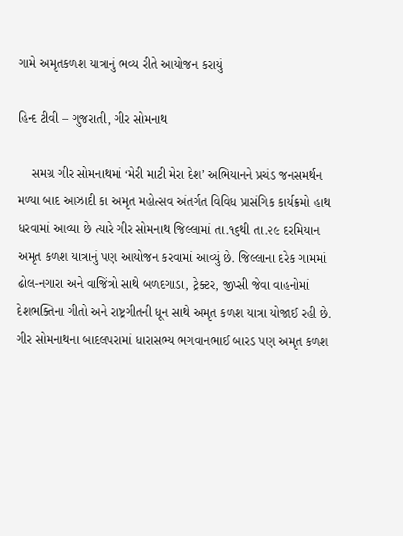ગામે અમૃતકળશ યાત્રાનું ભવ્ય રીતે આયોજન કરાયું

હિન્દ ટીવી – ગુજરાતી, ગીર સોમનાથ

    સમગ્ર ગીર સોમનાથમાં ‘મેરી માટી મેરા દેશ’ અભિયાનને પ્રચંડ જનસમર્થન મળ્યા બાદ આઝાદી કા અમૃત મહોત્સવ અંતર્ગત વિવિધ પ્રાસંગિક કાર્યક્રમો હાથ ધરવામાં આવ્યા છે ત્યારે ગીર સોમનાથ જિલ્લામાં તા.૧૬થી તા.૨૯ દરમિયાન અમૃત કળશ યાત્રાનું પણ આયોજન કરવામાં આવ્યું છે. જિલ્લાના દરેક ગામમાં ઢોલ-નગારા અને વાજિંત્રો સાથે બળદગાડા, ટ્રેક્ટર, જીપ્સી જેવા વાહનોમાં દેશભક્તિના ગીતો અને રાષ્ટ્રગીતની ધૂન સાથે અમૃત કળશ યાત્રા યોજાઈ રહી છે. ગીર સોમનાથના બાદલપરામાં ધારાસભ્ય ભગવાનભાઈ બારડ પણ અમૃત કળશ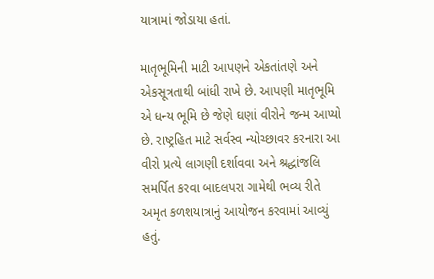યાત્રામાં જોડાયા હતાં.

માતૃભૂમિની માટી આપણને એકતાંતણે અને એકસૂત્રતાથી બાંધી રાખે છે. આપણી માતૃભૂમિ એ ધન્ય ભૂમિ છે જેણે ઘણાં વીરોને જન્મ આપ્યો છે. રાષ્ટ્રહિત માટે સર્વસ્વ ન્યોચ્છાવર કરનારા આ વીરો પ્રત્યે લાગણી દર્શાવવા અને શ્રદ્ધાંજલિ સમર્પિત કરવા બાદલપરા ગામેથી ભવ્ય રીતે અમૃત કળશયાત્રાનું આયોજન કરવામાં આવ્યું હતું.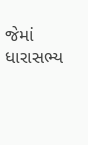જેમાં ધારાસભ્ય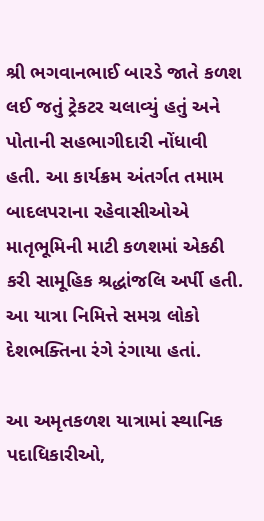શ્રી ભગવાનભાઈ બારડે જાતે કળશ લઈ જતું ટ્રેકટર ચલાવ્યું હતું અને પોતાની સહભાગીદારી નોંધાવી હતી. આ કાર્યક્રમ અંતર્ગત તમામ બાદલપરાના રહેવાસીઓએ માતૃભૂમિની માટી કળશમાં એકઠી કરી સામૂહિક શ્રદ્ધાંજલિ અર્પી હતી. આ યાત્રા નિમિત્તે સમગ્ર લોકો દેશભક્તિના રંગે રંગાયા હતાં.

આ અમૃતકળશ યાત્રામાં સ્થાનિક પદાધિકારીઓ,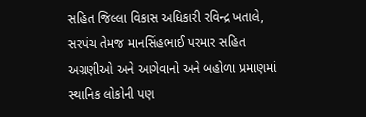સહિત જિલ્લા વિકાસ અધિકારી રવિન્દ્ર ખતાલે, સરપંચ તેમજ માનસિંહભાઈ પરમાર સહિત અગ્રણીઓ અને આગેવાનો અને બહોળા પ્રમાણમાં સ્થાનિક લોકોની પણ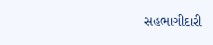સહભાગીદારી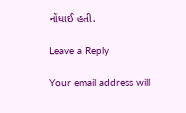નોંધાઈ હતી.

Leave a Reply

Your email address will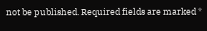not be published. Required fields are marked *